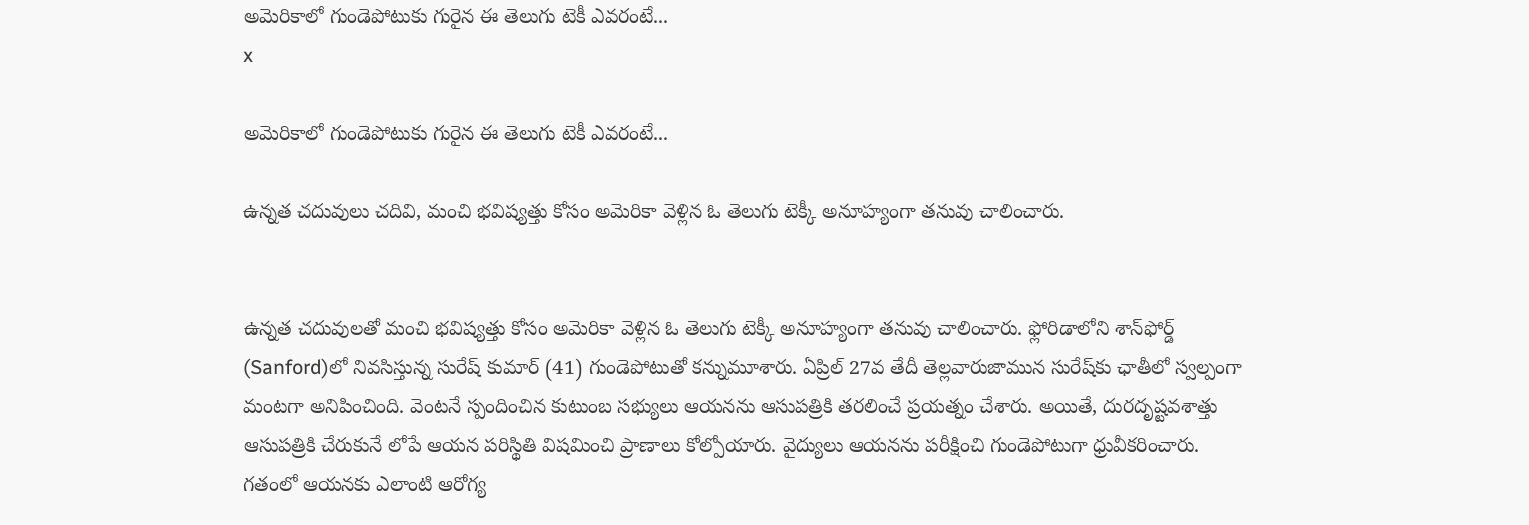అమెరికాలో గుండెపోటుకు గురైన ఈ తెలుగు టెకీ ఎవరంటే...
x

అమెరికాలో గుండెపోటుకు గురైన ఈ తెలుగు టెకీ ఎవరంటే...

ఉన్నత చదువులు చదివి, మంచి భవిష్యత్తు కోసం అమెరికా వెళ్లిన ఓ తెలుగు టెక్కీ అనూహ్యంగా తనువు చాలించారు.


ఉన్నత చదువులతో మంచి భవిష్యత్తు కోసం అమెరికా వెళ్లిన ఓ తెలుగు టెక్కీ అనూహ్యంగా తనువు చాలించారు. ఫ్లోరిడాలోని శాన్‌ఫోర్డ్‌ (Sanford)లో నివసిస్తున్న సురేష్ కుమార్ (41) గుండెపోటుతో కన్నుమూశారు. ఏప్రిల్ 27వ తేదీ తెల్లవారుజామున సురేష్‌కు ఛాతీలో స్వల్పంగా మంటగా అనిపించింది. వెంటనే స్పందించిన కుటుంబ సభ్యులు ఆయనను ఆసుపత్రికి తరలించే ప్రయత్నం చేశారు. అయితే, దురదృష్టవశాత్తు ఆసుపత్రికి చేరుకునే లోపే ఆయన పరిస్థితి విషమించి ప్రాణాలు కోల్పోయారు. వైద్యులు ఆయనను పరీక్షించి గుండెపోటుగా ధ్రువీకరించారు. గతంలో ఆయనకు ఎలాంటి ఆరోగ్య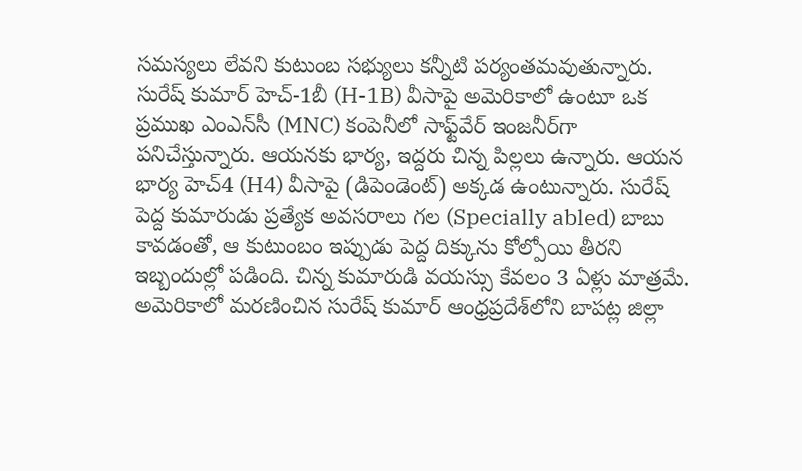సమస్యలు లేవని కుటుంబ సభ్యులు కన్నీటి పర్యంతమవుతున్నారు.
సురేష్ కుమార్ హెచ్-1బీ (H-1B) వీసాపై అమెరికాలో ఉంటూ ఒక ప్రముఖ ఎంఎన్‌సీ (MNC) కంపెనీలో సాఫ్ట్‌వేర్ ఇంజనీర్‌గా పనిచేస్తున్నారు. ఆయనకు భార్య, ఇద్దరు చిన్న పిల్లలు ఉన్నారు. ఆయన భార్య హెచ్4 (H4) వీసాపై (డిపెండెంట్) అక్కడ ఉంటున్నారు. సురేష్ పెద్ద కుమారుడు ప్రత్యేక అవసరాలు గల (Specially abled) బాబు కావడంతో, ఆ కుటుంబం ఇప్పుడు పెద్ద దిక్కును కోల్పోయి తీరని ఇబ్బందుల్లో పడింది. చిన్న కుమారుడి వయస్సు కేవలం 3 ఏళ్లు మాత్రమే.
అమెరికాలో మరణించిన సురేష్ కుమార్ ఆంధ్రప్రదేశ్‌లోని బాపట్ల జిల్లా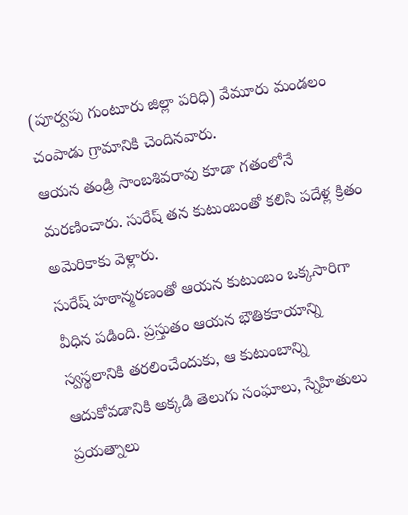(పూర్వపు గుంటూరు జిల్లా పరిధి) వేమూరు మండలం చంపాడు గ్రామానికి చెందినవారు.
ఆయన తండ్రి సాంబశివరావు కూడా గతంలోనే మరణించారు. సురేష్ తన కుటుంబంతో కలిసి పదేళ్ల క్రితం అమెరికాకు వెళ్లారు.
సురేష్ హఠాన్మరణంతో ఆయన కుటుంబం ఒక్కసారిగా వీధిన పడింది. ప్రస్తుతం ఆయన భౌతికకాయాన్ని స్వస్థలానికి తరలించేందుకు, ఆ కుటుంబాన్ని ఆదుకోవడానికి అక్కడి తెలుగు సంఘాలు, స్నేహితులు ప్రయత్నాలు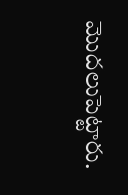మొదలుపెట్టారు.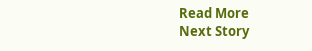Read More
Next Story